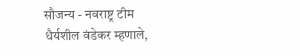सौजन्य - नवराष्ट्र टीम
धैर्यशील वंडेकर म्हणाले,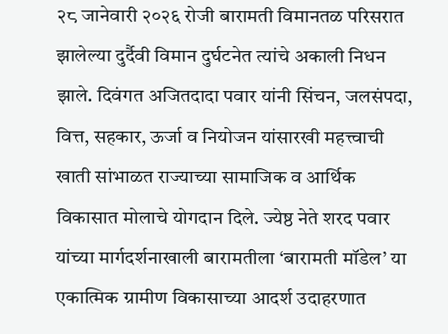२८ जानेवारी २०२६ रोजी बारामती विमानतळ परिसरात झालेल्या दुर्दैवी विमान दुर्घटनेत त्यांचे अकाली निधन झाले. दिवंगत अजितदादा पवार यांनी सिंचन, जलसंपदा, वित्त, सहकार, ऊर्जा व नियोजन यांसारखी महत्त्वाची खाती सांभाळत राज्याच्या सामाजिक व आर्थिक विकासात मोलाचे योगदान दिले. ज्येष्ठ नेते शरद पवार यांच्या मार्गदर्शनाखाली बारामतीला ‘बारामती मॉडेल’ या एकात्मिक ग्रामीण विकासाच्या आदर्श उदाहरणात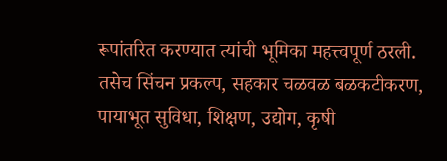रूपांतरित करण्यात त्यांची भूमिका महत्त्वपूर्ण ठरली.
तसेच सिंचन प्रकल्प, सहकार चळवळ बळकटीकरण, पायाभूत सुविधा, शिक्षण, उद्योग, कृषी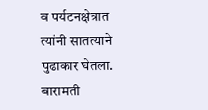व पर्यटनक्षेत्रात त्यांनी सातत्याने पुढाकार घेतला. बारामती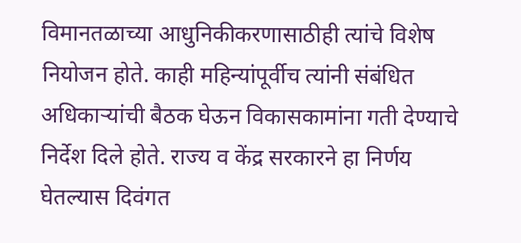विमानतळाच्या आधुनिकीकरणासाठीही त्यांचे विशेष नियोजन होते. काही महिन्यांपूर्वीच त्यांनी संबंधित अधिकाऱ्यांची बैठक घेऊन विकासकामांना गती देण्याचे निर्देश दिले होते. राज्य व केंद्र सरकारने हा निर्णय घेतल्यास दिवंगत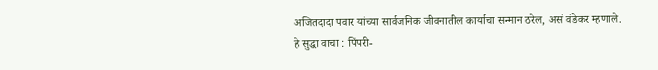अजितदादा पवार यांच्या सार्वजनिक जीवनातील कार्याचा सन्मान ठरेल, असं वंडेकर म्हणाले.
हे सुद्धा वाचा : पिंपरी-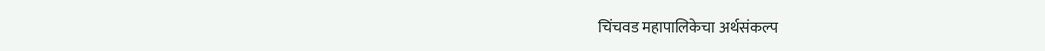चिंचवड महापालिकेचा अर्थसंकल्प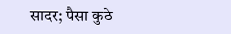सादर; पैसा कुठे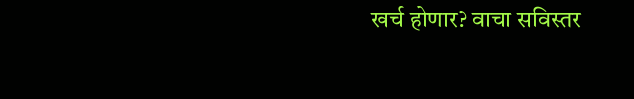खर्च होणार? वाचा सविस्तर